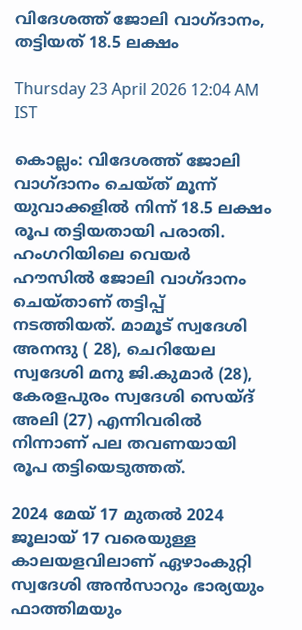വിദേശത്ത് ജോലി വാഗ്ദാനം, തട്ടിയത് 18.5 ലക്ഷം

Thursday 23 April 2026 12:04 AM IST

കൊല്ലം: വിദേശത്ത് ജോലി വാഗ്ദാനം ചെയ്ത് മൂന്ന് യുവാക്കളിൽ നിന്ന് 18.5 ലക്ഷം രൂപ തട്ടിയതായി പരാതി. ഹംഗറിയിലെ വെയർ ഹൗസിൽ ജോലി വാഗ്ദാനം ചെയ്താണ് തട്ടിപ്പ് നടത്തിയത്. മാമൂട് സ്വദേശി അനന്ദു ( 28), ചെറിയേല സ്വദേശി മനു ജി.കുമാർ (28), കേരളപുരം സ്വദേശി സെയ്ദ് അലി (27) എന്നിവരിൽ നിന്നാണ് പല തവണയായി രൂപ തട്ടിയെടുത്തത്.

2024 മേയ് 17 മുതൽ 2024 ജൂലായ് 17 വരെയുള്ള കാലയളവിലാണ് ഏഴാംകുറ്റി സ്വദേശി അൻസാറും ഭാര്യയും ഫാത്തിമയും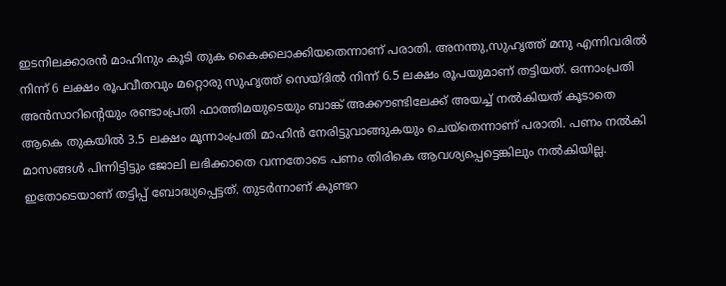ഇടനിലക്കാരൻ മാഹിനും കൂടി തുക കൈക്കലാക്കിയതെന്നാണ് പരാതി. അനന്തു,സുഹൃത്ത് മനു എന്നിവരിൽ നിന്ന് 6 ലക്ഷം രൂപവീതവും മറ്റൊരു സുഹൃത്ത് സെയ്ദിൽ നിന്ന് 6.5 ലക്ഷം രൂപയുമാണ് തട്ടിയത്. ഒന്നാംപ്രതി അൻസാറിന്റെയും രണ്ടാംപ്രതി ഫാത്തിമയുടെയും ബാങ്ക് അക്കൗണ്ടിലേക്ക് അയച്ച് നൽകിയത് കൂടാതെ ആകെ തുകയിൽ 3.5 ലക്ഷം മൂന്നാംപ്രതി മാഹിൻ നേരിട്ടുവാങ്ങുകയും ചെയ്തെന്നാണ് പരാതി. പണം നൽകി മാസങ്ങൾ പിന്നിട്ടിട്ടും ജോലി ലഭിക്കാതെ വന്നതോടെ പണം തിരികെ ആവശ്യപ്പെട്ടെങ്കിലും നൽകിയില്ല. ഇതോടെയാണ് തട്ടിപ്പ് ബോദ്ധ്യപ്പെട്ടത്. തുടർന്നാണ് കുണ്ടറ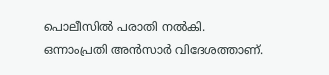പൊലീസിൽ പരാതി നൽകി. ഒന്നാംപ്രതി അൻസാർ വിദേശത്താണ്.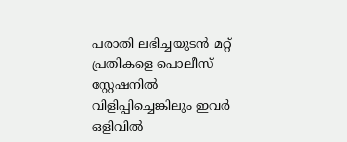പരാതി ലഭിച്ചയുടൻ മറ്റ് പ്രതികളെ പൊലീസ് സ്റ്റേഷനിൽ വിളിപ്പിച്ചെങ്കിലും ഇവർ ഒളിവിൽ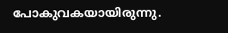പോകുവകയായിരുന്നു.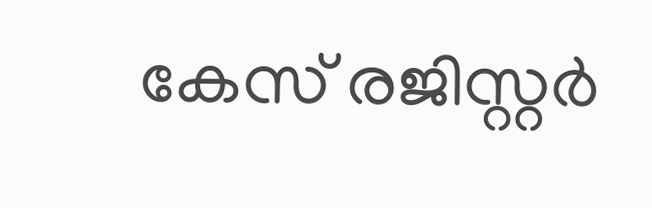കേസ് രജിസ്റ്റർ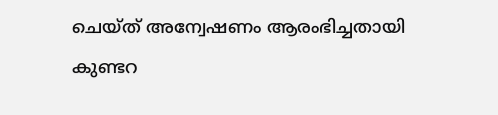ചെയ്ത് അന്വേഷണം ആരംഭിച്ചതായി കുണ്ടറ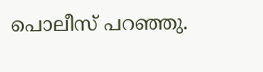പൊലീസ് പറഞ്ഞു.